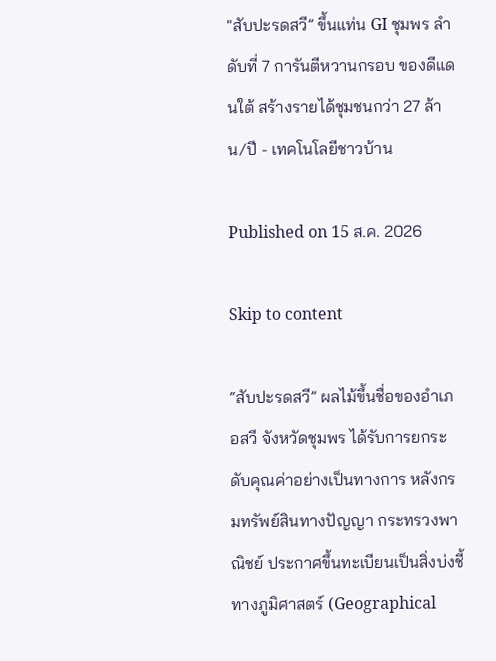"สับปะรดสวี” ขึ้นแท่น GI ชุมพร ลำดับที่ 7 การันตีหวานกรอบ ของดีแดนใต้ สร้างรายได้ชุมชนกว่า 27 ล้าน/ปี - เทคโนโลยีชาวบ้าน

Published on 15 ส.ค. 2026

Skip to content

“สับปะรดสวี” ผลไม้ขึ้นชื่อของอำเภอสวี จังหวัดชุมพร ได้รับการยกระดับคุณค่าอย่างเป็นทางการ หลังกรมทรัพย์สินทางปัญญา กระทรวงพาณิชย์ ประกาศขึ้นทะเบียนเป็นสิ่งบ่งชี้ทางภูมิศาสตร์ (Geographical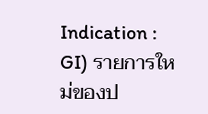Indication : GI) รายการใหม่ของป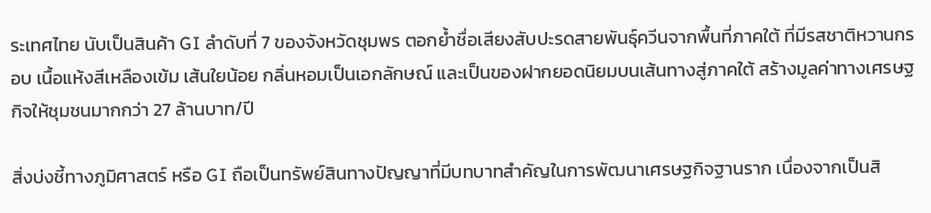ระเทศไทย นับเป็นสินค้า GI ลำดับที่ 7 ของจังหวัดชุมพร ตอกย้ำชื่อเสียงสับปะรดสายพันธุ์ควีนจากพื้นที่ภาคใต้ ที่มีรสชาติหวานกรอบ เนื้อแห้งสีเหลืองเข้ม เส้นใยน้อย กลิ่นหอมเป็นเอกลักษณ์ และเป็นของฝากยอดนิยมบนเส้นทางสู่ภาคใต้ สร้างมูลค่าทางเศรษฐกิจให้ชุมชนมากกว่า 27 ล้านบาท/ปี

สิ่งบ่งชี้ทางภูมิศาสตร์ หรือ GI ถือเป็นทรัพย์สินทางปัญญาที่มีบทบาทสำคัญในการพัฒนาเศรษฐกิจฐานราก เนื่องจากเป็นสิ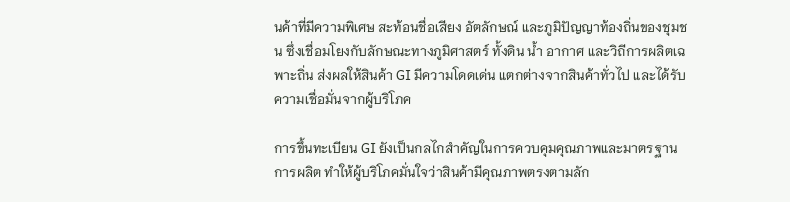นค้าที่มีความพิเศษ สะท้อนชื่อเสียง อัตลักษณ์ และภูมิปัญญาท้องถิ่นของชุมชน ซึ่งเชื่อมโยงกับลักษณะทางภูมิศาสตร์ ทั้งดิน น้ำ อากาศ และวิถีการผลิตเฉพาะถิ่น ส่งผลให้สินค้า GI มีความโดดเด่น แตกต่างจากสินค้าทั่วไป และได้รับความเชื่อมั่นจากผู้บริโภค

การขึ้นทะเบียน GI ยังเป็นกลไกสำคัญในการควบคุมคุณภาพและมาตรฐานการผลิต ทำให้ผู้บริโภคมั่นใจว่าสินค้ามีคุณภาพตรงตามลัก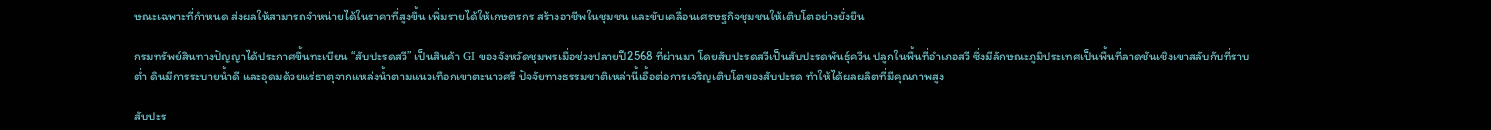ษณะเฉพาะที่กำหนด ส่งผลให้สามารถจำหน่ายได้ในราคาที่สูงขึ้น เพิ่มรายได้ให้เกษตรกร สร้างอาชีพในชุมชน และขับเคลื่อนเศรษฐกิจชุมชนให้เติบโตอย่างยั่งยืน

กรมทรัพย์สินทางปัญญาได้ประกาศขึ้นทะเบียน “สับปะรดสวี” เป็นสินค้า GI ของจังหวัดชุมพรเมื่อช่วงปลายปี2568 ที่ผ่านมา โดยสับปะรดสวีเป็นสับปะรดพันธุ์ควีน ปลูกในพื้นที่อำเภอสวี ซึ่งมีลักษณะภูมิประเทศเป็นพื้นที่ลาดชันเชิงเขาสลับกับที่ราบต่ำ ดินมีการระบายน้ำดี และอุดมด้วยแร่ธาตุจากแหล่งน้ำตามแนวเทือกเขาตะนาวศรี ปัจจัยทางธรรมชาติเหล่านี้เอื้อต่อการเจริญเติบโตของสับปะรด ทำให้ได้ผลผลิตที่มีคุณภาพสูง

สับปะร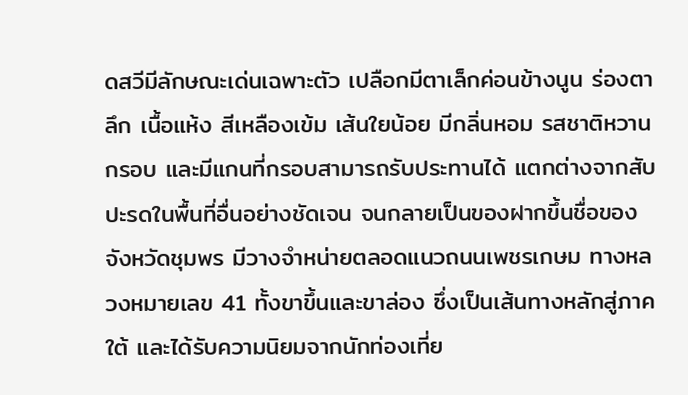ดสวีมีลักษณะเด่นเฉพาะตัว เปลือกมีตาเล็กค่อนข้างนูน ร่องตาลึก เนื้อแห้ง สีเหลืองเข้ม เส้นใยน้อย มีกลิ่นหอม รสชาติหวานกรอบ และมีแกนที่กรอบสามารถรับประทานได้ แตกต่างจากสับปะรดในพื้นที่อื่นอย่างชัดเจน จนกลายเป็นของฝากขึ้นชื่อของจังหวัดชุมพร มีวางจำหน่ายตลอดแนวถนนเพชรเกษม ทางหลวงหมายเลข 41 ทั้งขาขึ้นและขาล่อง ซึ่งเป็นเส้นทางหลักสู่ภาคใต้ และได้รับความนิยมจากนักท่องเที่ย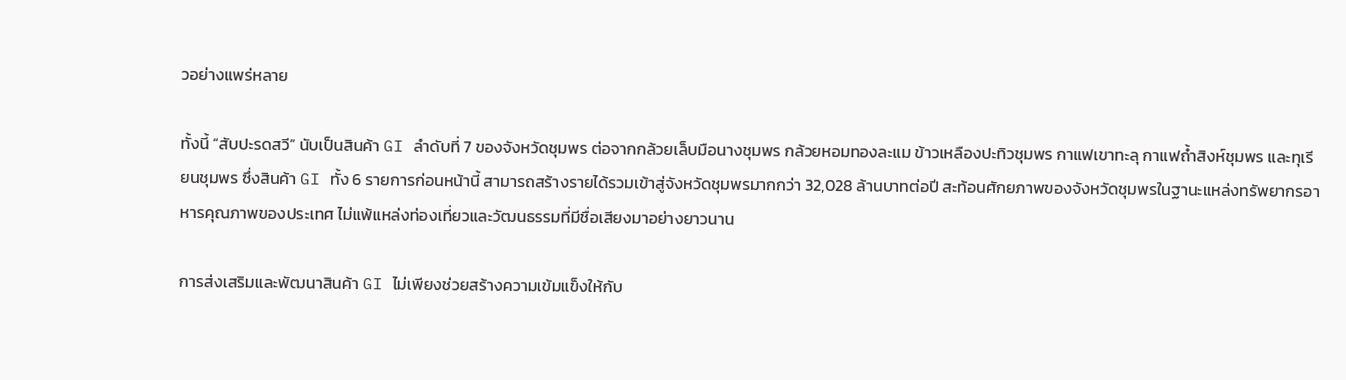วอย่างแพร่หลาย

ทั้งนี้ “สับปะรดสวี” นับเป็นสินค้า GI ลำดับที่ 7 ของจังหวัดชุมพร ต่อจากกล้วยเล็บมือนางชุมพร กล้วยหอมทองละแม ข้าวเหลืองปะทิวชุมพร กาแฟเขาทะลุ กาแฟถ้ำสิงห์ชุมพร และทุเรียนชุมพร ซึ่งสินค้า GI ทั้ง 6 รายการก่อนหน้านี้ สามารถสร้างรายได้รวมเข้าสู่จังหวัดชุมพรมากกว่า 32,028 ล้านบาทต่อปี สะท้อนศักยภาพของจังหวัดชุมพรในฐานะแหล่งทรัพยากรอาหารคุณภาพของประเทศ ไม่แพ้แหล่งท่องเที่ยวและวัฒนธรรมที่มีชื่อเสียงมาอย่างยาวนาน

การส่งเสริมและพัฒนาสินค้า GI ไม่เพียงช่วยสร้างความเข้มแข็งให้กับ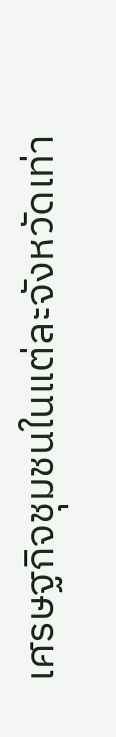เศรษฐกิจชุมชนในแต่ละจังหวัดเท่า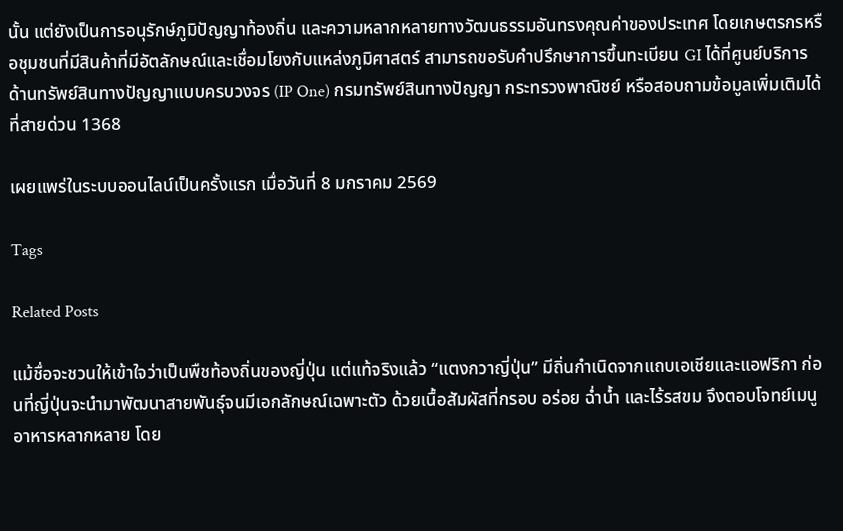นั้น แต่ยังเป็นการอนุรักษ์ภูมิปัญญาท้องถิ่น และความหลากหลายทางวัฒนธรรมอันทรงคุณค่าของประเทศ โดยเกษตรกรหรือชุมชนที่มีสินค้าที่มีอัตลักษณ์และเชื่อมโยงกับแหล่งภูมิศาสตร์ สามารถขอรับคำปรึกษาการขึ้นทะเบียน GI ได้ที่ศูนย์บริการด้านทรัพย์สินทางปัญญาแบบครบวงจร (IP One) กรมทรัพย์สินทางปัญญา กระทรวงพาณิชย์ หรือสอบถามข้อมูลเพิ่มเติมได้ที่สายด่วน 1368

เผยแพร่ในระบบออนไลน์เป็นครั้งแรก เมื่อวันที่ 8 มกราคม 2569

Tags

Related Posts

แม้ชื่อจะชวนให้เข้าใจว่าเป็นพืชท้องถิ่นของญี่ปุ่น แต่แท้จริงแล้ว “แตงกวาญี่ปุ่น” มีถิ่นกำเนิดจากแถบเอเชียและแอฟริกา ก่อนที่ญี่ปุ่นจะนำมาพัฒนาสายพันธุ์จนมีเอกลักษณ์เฉพาะตัว ด้วยเนื้อสัมผัสที่กรอบ อร่อย ฉ่ำน้ำ และไร้รสขม จึงตอบโจทย์เมนูอาหารหลากหลาย โดย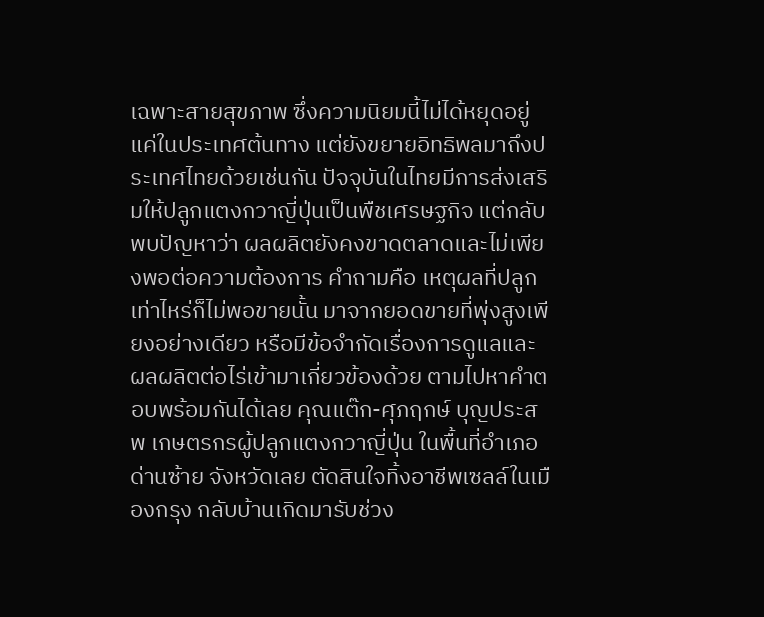เฉพาะสายสุขภาพ ซึ่งความนิยมนี้ไม่ได้หยุดอยู่แค่ในประเทศต้นทาง แต่ยังขยายอิทธิพลมาถึงประเทศไทยด้วยเช่นกัน ปัจจุบันในไทยมีการส่งเสริมให้ปลูกแตงกวาญี่ปุ่นเป็นพืชเศรษฐกิจ แต่กลับพบปัญหาว่า ผลผลิตยังคงขาดตลาดและไม่เพียงพอต่อความต้องการ คำถามคือ เหตุผลที่ปลูกเท่าไหร่ก็ไม่พอขายนั้น มาจากยอดขายที่พุ่งสูงเพียงอย่างเดียว หรือมีข้อจำกัดเรื่องการดูแลและผลผลิตต่อไร่เข้ามาเกี่ยวข้องด้วย ตามไปหาคำตอบพร้อมกันได้เลย คุณแต๊ก-ศุภฤกษ์ บุญประสพ เกษตรกรผู้ปลูกแตงกวาญี่ปุ่น ในพื้นที่อำเภอด่านซ้าย จังหวัดเลย ตัดสินใจทิ้งอาชีพเซลล์ในเมืองกรุง กลับบ้านเกิดมารับช่วง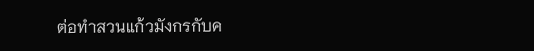ต่อทำสวนแก้วมังกรกับค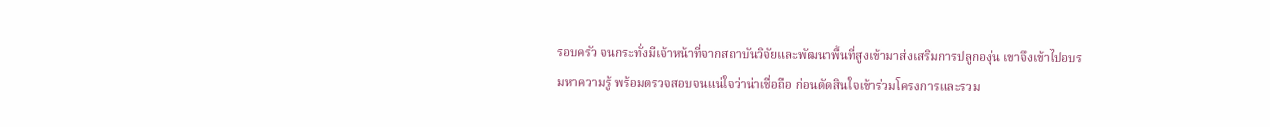รอบครัว จนกระทั่งมีเจ้าหน้าที่จากสถาบันวิจัยและพัฒนาพื้นที่สูงเข้ามาส่งเสริมการปลูกองุ่น เขาจึงเข้าไปอบรมหาความรู้ พร้อมตรวจสอบจนแน่ใจว่าน่าเชื่อถือ ก่อนตัดสินใจเข้าร่วมโครงการและรวม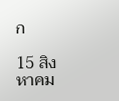ก

15 สิงหาคม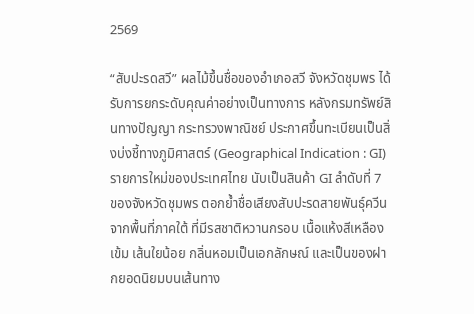2569

“สับปะรดสวี” ผลไม้ขึ้นชื่อของอำเภอสวี จังหวัดชุมพร ได้รับการยกระดับคุณค่าอย่างเป็นทางการ หลังกรมทรัพย์สินทางปัญญา กระทรวงพาณิชย์ ประกาศขึ้นทะเบียนเป็นสิ่งบ่งชี้ทางภูมิศาสตร์ (Geographical Indication : GI) รายการใหม่ของประเทศไทย นับเป็นสินค้า GI ลำดับที่ 7 ของจังหวัดชุมพร ตอกย้ำชื่อเสียงสับปะรดสายพันธุ์ควีนจากพื้นที่ภาคใต้ ที่มีรสชาติหวานกรอบ เนื้อแห้งสีเหลืองเข้ม เส้นใยน้อย กลิ่นหอมเป็นเอกลักษณ์ และเป็นของฝากยอดนิยมบนเส้นทาง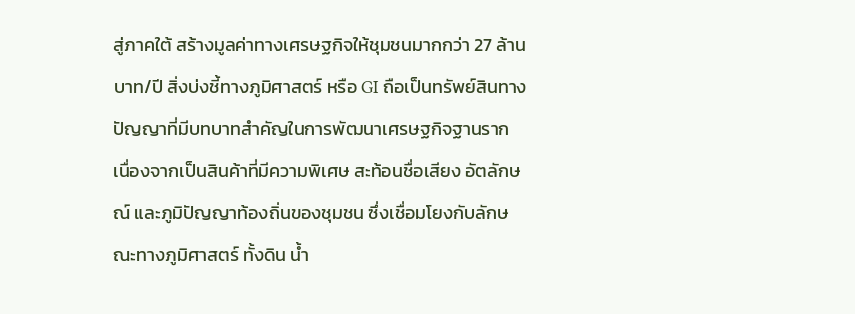สู่ภาคใต้ สร้างมูลค่าทางเศรษฐกิจให้ชุมชนมากกว่า 27 ล้านบาท/ปี สิ่งบ่งชี้ทางภูมิศาสตร์ หรือ GI ถือเป็นทรัพย์สินทางปัญญาที่มีบทบาทสำคัญในการพัฒนาเศรษฐกิจฐานราก เนื่องจากเป็นสินค้าที่มีความพิเศษ สะท้อนชื่อเสียง อัตลักษณ์ และภูมิปัญญาท้องถิ่นของชุมชน ซึ่งเชื่อมโยงกับลักษณะทางภูมิศาสตร์ ทั้งดิน น้ำ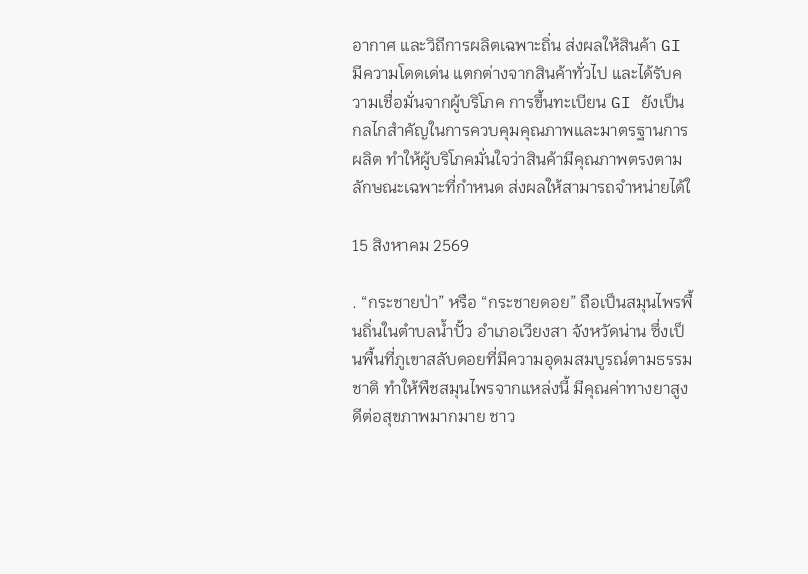อากาศ และวิถีการผลิตเฉพาะถิ่น ส่งผลให้สินค้า GI มีความโดดเด่น แตกต่างจากสินค้าทั่วไป และได้รับความเชื่อมั่นจากผู้บริโภค การขึ้นทะเบียน GI ยังเป็นกลไกสำคัญในการควบคุมคุณภาพและมาตรฐานการผลิต ทำให้ผู้บริโภคมั่นใจว่าสินค้ามีคุณภาพตรงตามลักษณะเฉพาะที่กำหนด ส่งผลให้สามารถจำหน่ายได้ใ

15 สิงหาคม 2569

. “กระชายป่า” หรือ “กระชายดอย” ถือเป็นสมุนไพรพื้นถิ่นในตำบลน้ำปั้ว อำเภอเวียงสา จังหวัดน่าน ซึ่งเป็นพื้นที่ภูเขาสลับดอยที่มีความอุดมสมบูรณ์ตามธรรมชาติ ทำให้พืชสมุนไพรจากแหล่งนี้ มีคุณค่าทางยาสูง ดีต่อสุขภาพมากมาย ชาว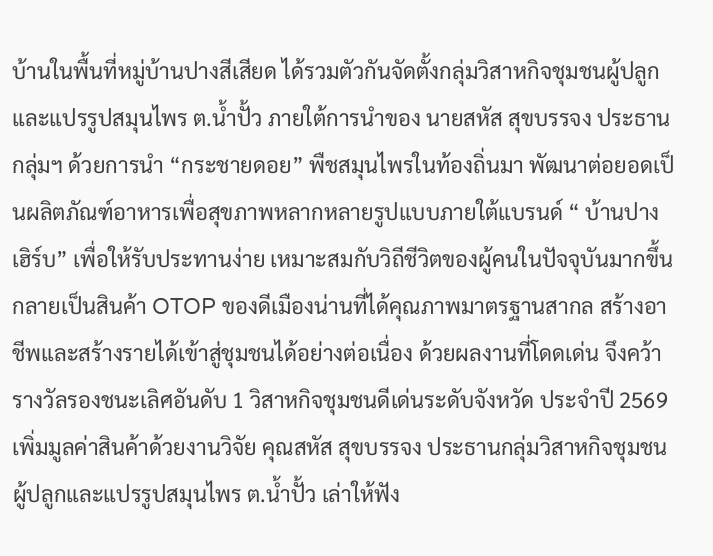บ้านในพื้นที่หมู่บ้านปางสีเสียด ได้รวมตัวกันจัดตั้งกลุ่มวิสาหกิจชุมชนผู้ปลูกและแปรรูปสมุนไพร ต.น้ำปั้ว ภายใต้การนำของ นายสหัส สุขบรรจง ประธานกลุ่มฯ ด้วยการนำ “กระชายดอย” พืชสมุนไพรในท้องถิ่นมา พัฒนาต่อยอดเป็นผลิตภัณฑ์อาหารเพื่อสุขภาพหลากหลายรูปแบบภายใต้แบรนด์ “ บ้านปางเฮิร์บ” เพื่อให้รับประทานง่าย เหมาะสมกับวิถีชีวิตของผู้คนในปัจจุบันมากขึ้น กลายเป็นสินค้า OTOP ของดีเมืองน่านที่ได้คุณภาพมาตรฐานสากล สร้างอาชีพและสร้างรายได้เข้าสู่ชุมชนได้อย่างต่อเนื่อง ด้วยผลงานที่โดดเด่น จึงคว้ารางวัลรองชนะเลิศอันดับ 1 วิสาหกิจชุมชนดีเด่นระดับจังหวัด ประจำปี 2569 เพิ่มมูลค่าสินค้าด้วยงานวิจัย คุณสหัส สุขบรรจง ประธานกลุ่มวิสาหกิจชุมชนผู้ปลูกและแปรรูปสมุนไพร ต.น้ำปั้ว เล่าให้ฟัง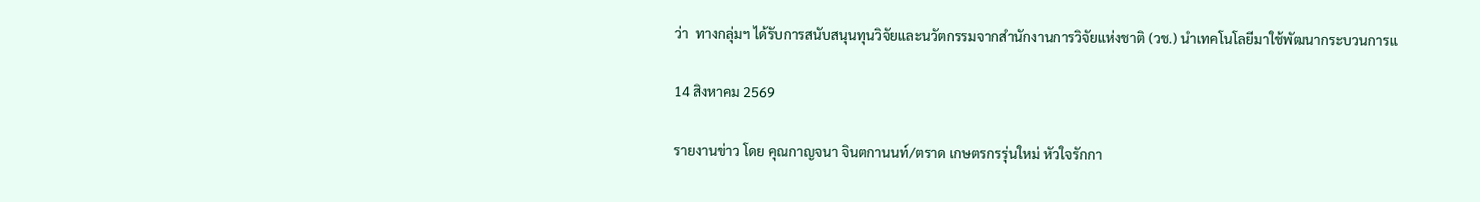ว่า  ทางกลุ่มฯ ได้รับการสนับสนุนทุนวิจัยและนวัตกรรมจากสำนักงานการวิจัยแห่งชาติ (วช.) นำเทคโนโลยีมาใช้พัฒนากระบวนการแ

14 สิงหาคม 2569

รายงานข่าว โดย คุณกาญจนา จินตกานนท์/ตราด เกษตรกรรุ่นใหม่ หัวใจรักกา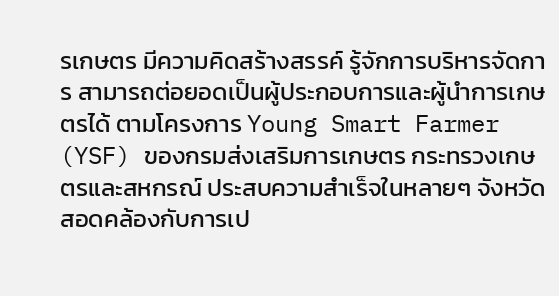รเกษตร มีความคิดสร้างสรรค์ รู้จักการบริหารจัดการ สามารถต่อยอดเป็นผู้ประกอบการและผู้นำการเกษตรได้ ตามโครงการ Young Smart Farmer (YSF) ของกรมส่งเสริมการเกษตร กระทรวงเกษตรและสหกรณ์ ประสบความสำเร็จในหลายๆ จังหวัด สอดคล้องกับการเป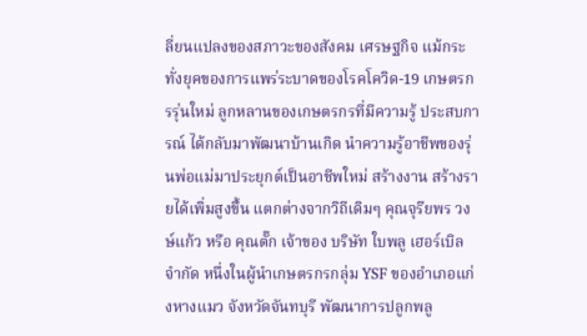ลี่ยนแปลงของสภาวะของสังคม เศรษฐกิจ แม้กระทั่งยุคของการแพร่ระบาดของโรคโควิด-19 เกษตรกรรุ่นใหม่ ลูกหลานของเกษตรกรที่มีความรู้ ประสบการณ์ ได้กลับมาพัฒนาบ้านเกิด นำความรู้อาชีพของรุ่นพ่อแม่มาประยุกต์เป็นอาชีพใหม่ สร้างงาน สร้างรายได้เพิ่มสูงขึ้น แตกต่างจากวิถีเดิมๆ คุณจุรียพร วงษ์แก้ว หรือ คุณตั๊ก เจ้าของ บริษัท ใบพลู เฮอร์เบิล จำกัด หนึ่งในผู้นำเกษตรกรกลุ่ม YSF ของอำเภอแก่งหางแมว จังหวัดจันทบุรี พัฒนาการปลูกพลู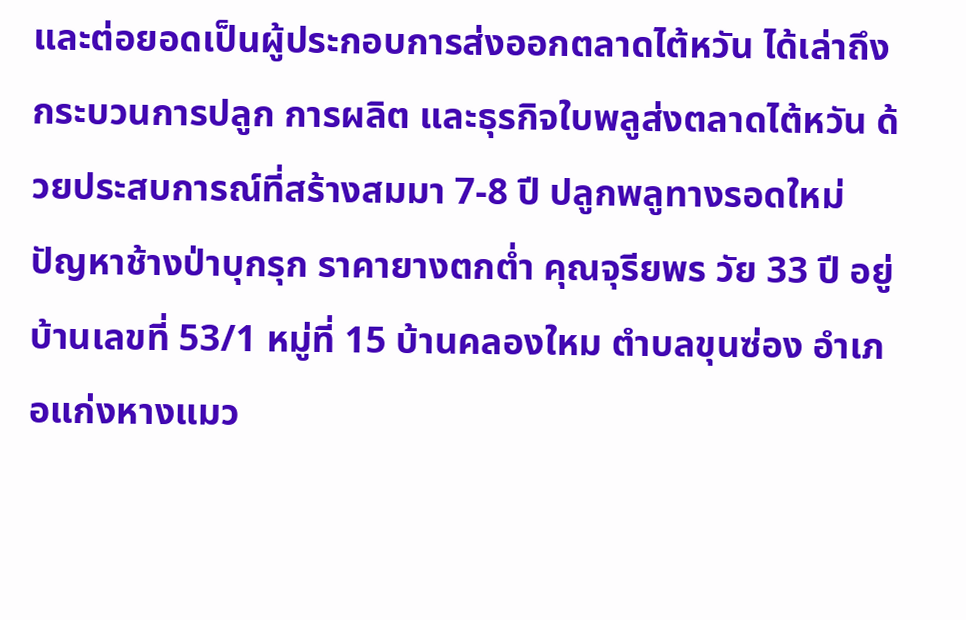และต่อยอดเป็นผู้ประกอบการส่งออกตลาดไต้หวัน ได้เล่าถึงกระบวนการปลูก การผลิต และธุรกิจใบพลูส่งตลาดไต้หวัน ด้วยประสบการณ์ที่สร้างสมมา 7-8 ปี ปลูกพลูทางรอดใหม่ ปัญหาช้างป่าบุกรุก ราคายางตกต่ำ คุณจุรียพร วัย 33 ปี อยู่บ้านเลขที่ 53/1 หมู่ที่ 15 บ้านคลองใหม ตำบลขุนซ่อง อำเภอแก่งหางแมว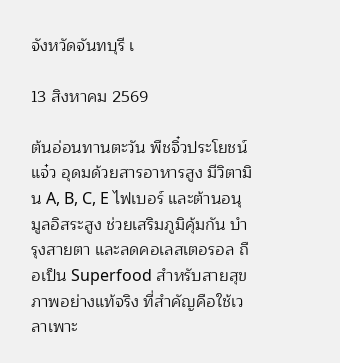จังหวัดจันทบุรี เ

13 สิงหาคม 2569

ต้นอ่อนทานตะวัน พืชจิ๋วประโยชน์แจ๋ว อุดมด้วยสารอาหารสูง มีวิตามิน A, B, C, E ไฟเบอร์ และต้านอนุมูลอิสระสูง ช่วยเสริมภูมิคุ้มกัน บำรุงสายตา และลดคอเลสเตอรอล ถือเป็น Superfood สำหรับสายสุขภาพอย่างแท้จริง ที่สำคัญคือใช้เวลาเพาะ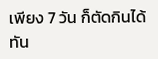เพียง 7 วัน ก็ตัดกินได้ทัน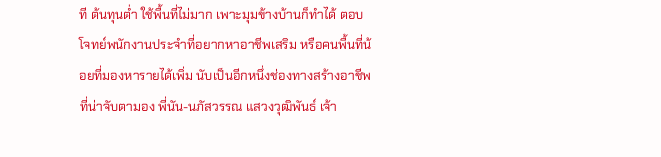ที ต้นทุนต่ำ ใช้พื้นที่ไม่มาก เพาะมุมข้างบ้านก็ทำได้ ตอบโจทย์พนักงานประจำที่อยากหาอาชีพเสริม หรือคนพื้นที่น้อยที่มองหารายได้เพิ่ม นับเป็นอีกหนึ่งช่องทางสร้างอาชีพที่น่าจับตามอง พี่นัน-นภัสวรรณ แสวงวุฒิพันธ์ เจ้า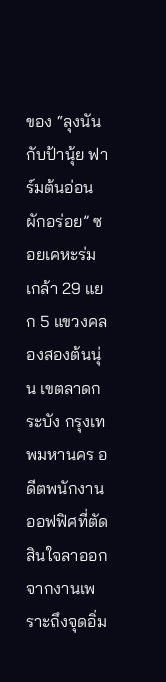ของ “ลุงนันกับป้านุ้ย ฟาร์มต้นอ่อนผักอร่อย” ซอยเคหะร่มเกล้า 29 แยก 5 แขวงคลองสองต้นนุ่น เขตลาดกระบัง กรุงเทพมหานคร อดีตพนักงานออฟฟิศที่ตัดสินใจลาออกจากงานเพราะถึงจุดอิ่ม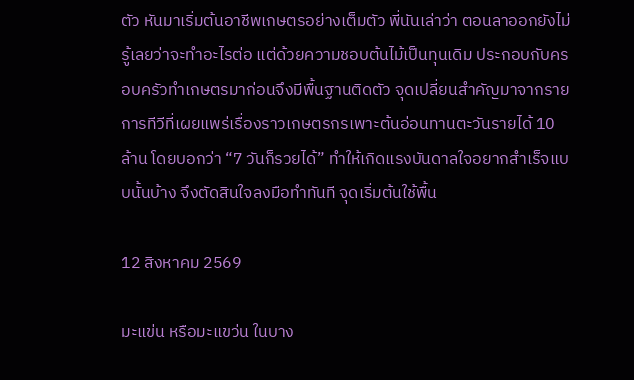ตัว หันมาเริ่มต้นอาชีพเกษตรอย่างเต็มตัว พี่นันเล่าว่า ตอนลาออกยังไม่รู้เลยว่าจะทำอะไรต่อ แต่ด้วยความชอบต้นไม้เป็นทุนเดิม ประกอบกับครอบครัวทำเกษตรมาก่อนจึงมีพื้นฐานติดตัว จุดเปลี่ยนสำคัญมาจากรายการทีวีที่เผยแพร่เรื่องราวเกษตรกรเพาะต้นอ่อนทานตะวันรายได้ 10 ล้าน โดยบอกว่า “7 วันก็รวยได้” ทำให้เกิดแรงบันดาลใจอยากสำเร็จแบบนั้นบ้าง จึงตัดสินใจลงมือทำทันที จุดเริ่มต้นใช้พื้น

12 สิงหาคม 2569

มะแข่น หรือมะแขว่น ในบาง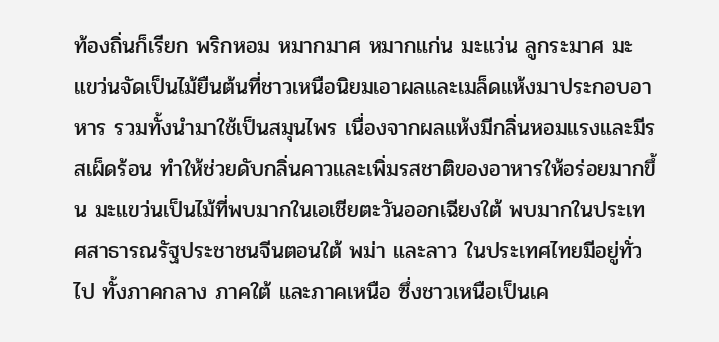ท้องถิ่นก็เรียก พริกหอม หมากมาศ หมากแก่น มะแว่น ลูกระมาศ มะแขว่นจัดเป็นไม้ยืนต้นที่ชาวเหนือนิยมเอาผลและเมล็ดแห้งมาประกอบอาหาร รวมทั้งนำมาใช้เป็นสมุนไพร เนื่องจากผลแห้งมีกลิ่นหอมแรงและมีรสเผ็ดร้อน ทำให้ช่วยดับกลิ่นคาวและเพิ่มรสชาติของอาหารให้อร่อยมากขึ้น มะแขว่นเป็นไม้ที่พบมากในเอเชียตะวันออกเฉียงใต้ พบมากในประเทศสาธารณรัฐประชาชนจีนตอนใต้ พม่า และลาว ในประเทศไทยมีอยู่ทั่วไป ทั้งภาคกลาง ภาคใต้ และภาคเหนือ ซึ่งชาวเหนือเป็นเค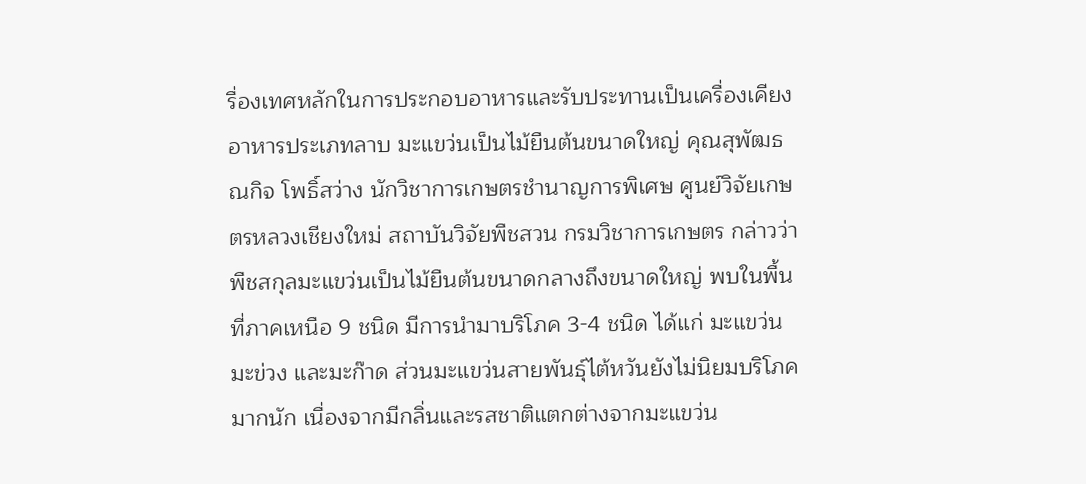รื่องเทศหลักในการประกอบอาหารและรับประทานเป็นเครื่องเคียงอาหารประเภทลาบ มะแขว่นเป็นไม้ยืนต้นขนาดใหญ่ คุณสุพัฒธณกิจ โพธิ์สว่าง นักวิชาการเกษตรชำนาญการพิเศษ ศูนย์วิจัยเกษตรหลวงเชียงใหม่ สถาบันวิจัยพืชสวน กรมวิชาการเกษตร กล่าวว่า พืชสกุลมะแขว่นเป็นไม้ยืนต้นขนาดกลางถึงขนาดใหญ่ พบในพื้นที่ภาคเหนือ 9 ชนิด มีการนำมาบริโภค 3-4 ชนิด ได้แก่ มะแขว่น มะข่วง และมะก๊าด ส่วนมะแขว่นสายพันธุ์ไต้หวันยังไม่นิยมบริโภคมากนัก เนื่องจากมีกลิ่นและรสชาติแตกต่างจากมะแขว่น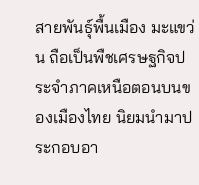สายพันธุ์พื้นเมือง มะแขว่น ถือเป็นพืชเศรษฐกิจประจำภาคเหนือตอนบนของเมืองไทย นิยมนำมาประกอบอา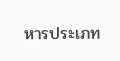หารประเภท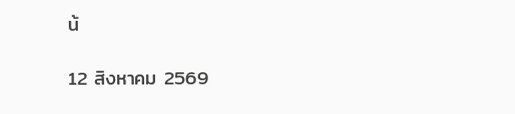น้

12 สิงหาคม 2569